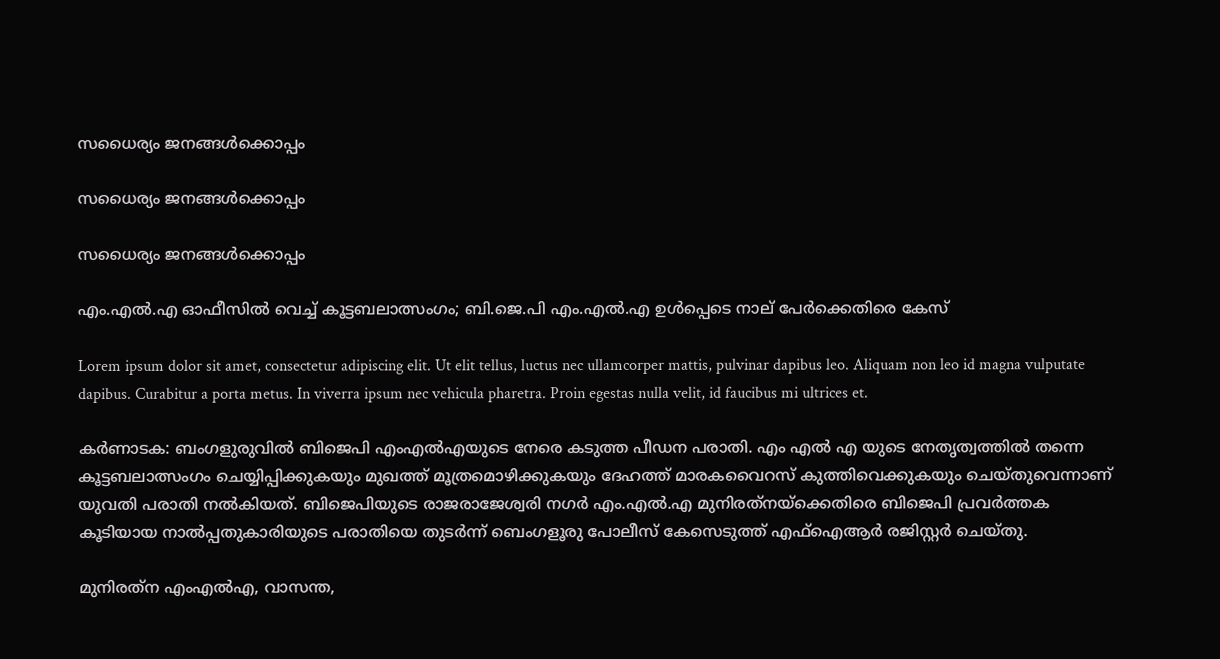സധൈര്യം ജനങ്ങൾക്കൊപ്പം

സധൈര്യം ജനങ്ങൾക്കൊപ്പം

സധൈര്യം ജനങ്ങൾക്കൊപ്പം

എം.എൽ.എ ഓഫീസിൽ വെച്ച് കൂട്ടബലാത്സംഗം; ബി.ജെ.പി എം.എൽ.എ ഉൾപ്പെടെ നാല് പേർക്കെതിരെ കേസ്

Lorem ipsum dolor sit amet, consectetur adipiscing elit. Ut elit tellus, luctus nec ullamcorper mattis, pulvinar dapibus leo. Aliquam non leo id magna vulputate dapibus. Curabitur a porta metus. In viverra ipsum nec vehicula pharetra. Proin egestas nulla velit, id faucibus mi ultrices et.

കർണാടക: ബംഗളുരുവിൽ ബിജെപി എംഎൽഎയുടെ നേരെ കടുത്ത പീഡന പരാതി. എം എൽ എ യുടെ നേതൃത്വത്തിൽ തന്നെ കൂട്ടബലാത്സംഗം ചെയ്യിപ്പിക്കുകയും മുഖത്ത് മൂത്രമൊഴിക്കുകയും ദേഹത്ത് മാരകവൈറസ് കുത്തിവെക്കുകയും ചെയ്തുവെന്നാണ് യുവതി പരാതി നൽകിയത്. ബിജെപിയുടെ രാജരാജേശ്വരി നഗർ എം.എൽ.എ മുനിരത്‌നയ്‌ക്കെതിരെ ബിജെപി പ്രവർത്തക കൂടിയായ നാൽപ്പതുകാരിയുടെ പരാതിയെ തുടർന്ന് ബെംഗളൂരു പോലീസ് കേസെടുത്ത് എഫ്‌ഐആർ രജിസ്റ്റർ ചെയ്തു.

മുനിരത്‌ന എംഎൽഎ, വാസന്ത,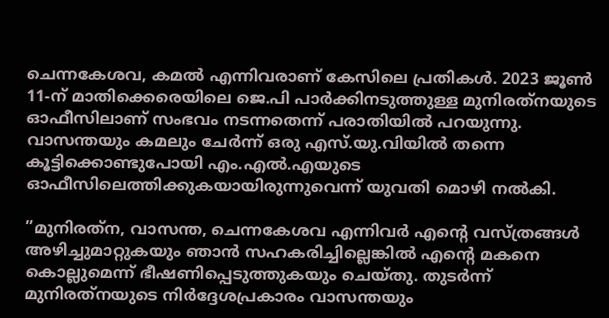ചെന്നകേശവ, കമൽ എന്നിവരാണ് കേസിലെ പ്രതികൾ. 2023 ജൂൺ 11-ന് മാതിക്കെരെയിലെ ജെ.പി പാർക്കിനടുത്തുള്ള മുനിരത്‌നയുടെ ഓഫീസിലാണ് സംഭവം നടന്നതെന്ന് പരാതിയിൽ പറയുന്നു. വാസന്തയും കമലും ചേർന്ന് ഒരു എസ്.യു.വിയിൽ തന്നെ കൂട്ടിക്കൊണ്ടുപോയി എം.എൽ.എയുടെ ഓഫീസിലെത്തിക്കുകയായിരുന്നുവെന്ന് യുവതി മൊഴി നൽകി.

”മുനിരത്‌ന, വാസന്ത, ചെന്നകേശവ എന്നിവർ എന്റെ വസ്ത്രങ്ങൾ അഴിച്ചുമാറ്റുകയും ഞാൻ സഹകരിച്ചില്ലെങ്കിൽ എന്റെ മകനെ കൊല്ലുമെന്ന് ഭീഷണിപ്പെടുത്തുകയും ചെയ്തു. തുടർന്ന് മുനിരത്‌നയുടെ നിർദ്ദേശപ്രകാരം വാസന്തയും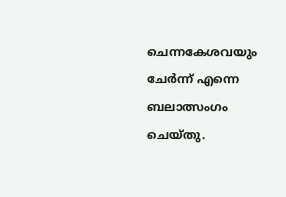ചെന്നകേശവയും ചേർന്ന് എന്നെ ബലാത്സംഗം ചെയ്തു.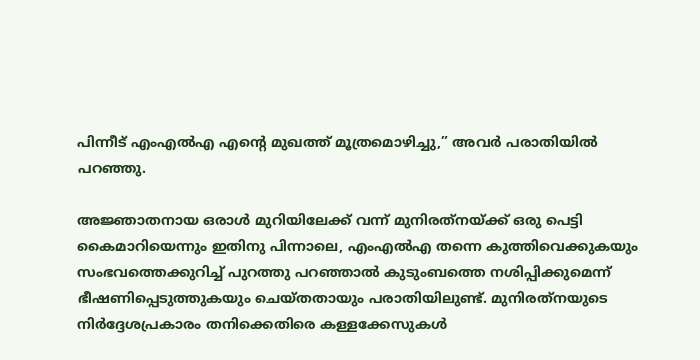പിന്നീട് എംഎൽഎ എന്റെ മുഖത്ത് മൂത്രമൊഴിച്ചു,” അവർ പരാതിയിൽ പറഞ്ഞു.

അജ്ഞാതനായ ഒരാൾ മുറിയിലേക്ക് വന്ന് മുനിരത്‌നയ്ക്ക് ഒരു പെട്ടി കൈമാറിയെന്നും ഇതിനു പിന്നാലെ, എംഎൽഎ തന്നെ കുത്തിവെക്കുകയും സംഭവത്തെക്കുറിച്ച് പുറത്തു പറഞ്ഞാൽ കുടുംബത്തെ നശിപ്പിക്കുമെന്ന് ഭീഷണിപ്പെടുത്തുകയും ചെയ്തതായും പരാതിയിലുണ്ട്. മുനിരത്‌നയുടെ നിർദ്ദേശപ്രകാരം തനിക്കെതിരെ കള്ളക്കേസുകൾ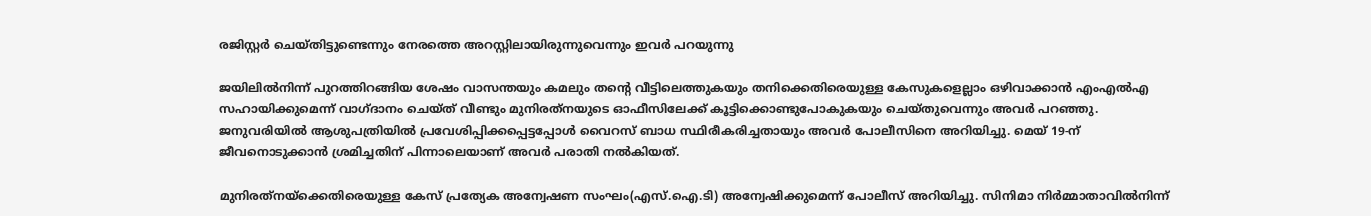രജിസ്റ്റർ ചെയ്തിട്ടുണ്ടെന്നും നേരത്തെ അറസ്റ്റിലായിരുന്നുവെന്നും ഇവർ പറയുന്നു

ജയിലിൽനിന്ന് പുറത്തിറങ്ങിയ ശേഷം വാസന്തയും കമലും തന്റെ വീട്ടിലെത്തുകയും തനിക്കെതിരെയുള്ള കേസുകളെല്ലാം ഒഴിവാക്കാൻ എംഎൽഎ സഹായിക്കുമെന്ന് വാഗ്ദാനം ചെയ്ത് വീണ്ടും മുനിരത്‌നയുടെ ഓഫീസിലേക്ക് കൂട്ടിക്കൊണ്ടുപോകുകയും ചെയ്തുവെന്നും അവർ പറഞ്ഞു. ജനുവരിയിൽ ആശുപത്രിയിൽ പ്രവേശിപ്പിക്കപ്പെട്ടപ്പോൾ വൈറസ് ബാധ സ്ഥിരീകരിച്ചതായും അവർ പോലീസിനെ അറിയിച്ചു. മെയ് 19-ന് ജീവനൊടുക്കാൻ ശ്രമിച്ചതിന് പിന്നാലെയാണ് അവർ പരാതി നൽകിയത്.

മുനിരത്‌നയ്‌ക്കെതിരെയുള്ള കേസ് പ്രത്യേക അന്വേഷണ സംഘം(എസ്.ഐ.ടി) അന്വേഷിക്കുമെന്ന് പോലീസ് അറിയിച്ചു. സിനിമാ നിർമ്മാതാവിൽനിന്ന്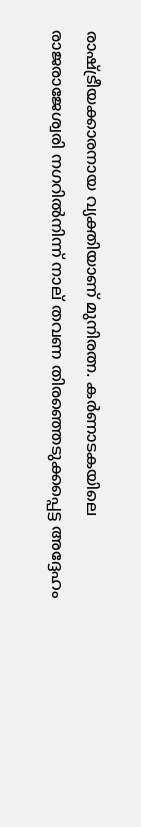രാഷ്ട്രീയക്കാരനായ വ്യക്തിയാണ് മുനിരത്ന. കർണാടകയിലെ രാജരാജേശ്വരി നഗറിൽനിന്ന് നാല് തവണ തിരഞ്ഞെടുക്കപ്പെട്ട അദ്ദേഹം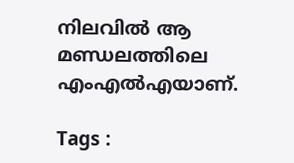നിലവിൽ ആ മണ്ഡലത്തിലെ എംഎൽഎയാണ്.

Tags :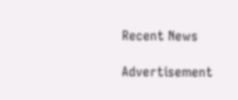Recent News

Advertisement